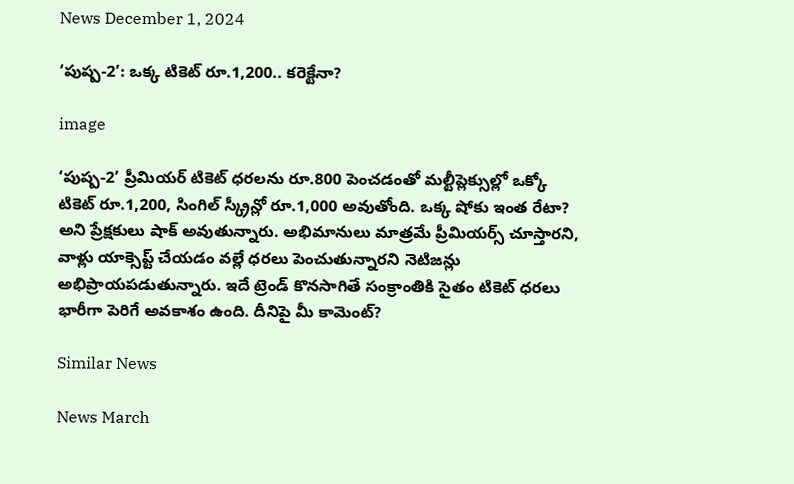News December 1, 2024

‘పుష్ప-2’: ఒక్క టికెట్ రూ.1,200.. కరెక్టేనా?

image

‘పుష్ప-2’ ప్రీమియర్ టికెట్ ధరలను రూ.800 పెంచడంతో మల్టీప్లెక్సుల్లో ఒక్కో టికెట్ రూ.1,200, సింగిల్ స్క్రీన్లో రూ.1,000 అవుతోంది. ఒక్క షోకు ఇంత రేటా? అని ప్రేక్షకులు షాక్ అవుతున్నారు. అభిమానులు మాత్రమే ప్రీమియర్స్ చూస్తారని, వాళ్లు యాక్సెప్ట్ చేయడం వల్లే ధరలు పెంచుతున్నారని నెటిజన్లు అభిప్రాయపడుతున్నారు. ఇదే ట్రెండ్ కొనసాగితే సంక్రాంతికి సైతం టికెట్ ధరలు భారీగా పెరిగే అవకాశం ఉంది. దీనిపై మీ కామెంట్?

Similar News

News March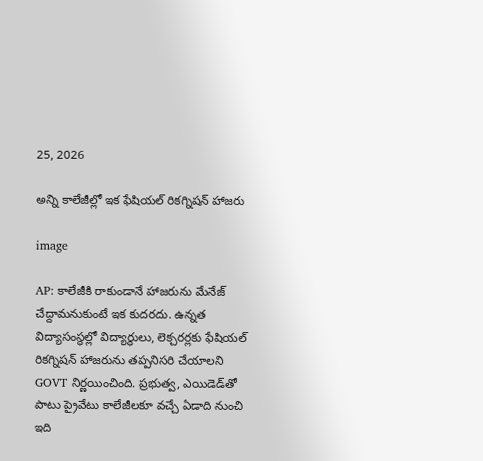25, 2026

అన్ని కాలేజీల్లో ఇక ఫేషియల్ రికగ్నిషన్ హాజరు

image

AP: కాలేజీకి రాకుండానే హాజరును మేనేజ్ చేద్దామనుకుంటే ఇక కుదరదు. ఉన్నత విద్యాసంస్థల్లో విద్యార్థులు, లెక్చరర్లకు ఫేషియల్ రికగ్నిషన్ హాజరును తప్పనిసరి చేయాలని GOVT నిర్ణయించింది. ప్రభుత్వ, ఎయిడెడ్‌తో పాటు ప్రైవేటు కాలేజీలకూ వచ్చే ఏడాది నుంచి ఇది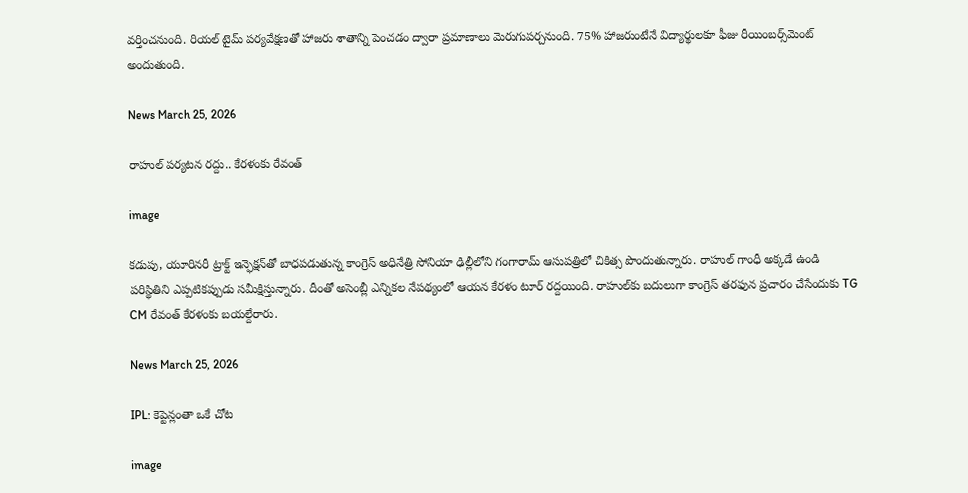వర్తించనుంది. రియల్ టైమ్ పర్యవేక్షణతో హాజరు శాతాన్ని పెంచడం ద్వారా ప్రమాణాలు మెరుగుపర్చనుంది. 75% హాజరుంటేనే విద్యార్థులకూ ఫీజు రీయింబర్స్‌మెంట్ అందుతుంది.

News March 25, 2026

రాహుల్ పర్యటన రద్దు.. కేరళంకు రేవంత్

image

కడుపు, యూరినరీ ట్రాక్ట్ ఇన్ఫెక్షన్‌తో బాధపడుతున్న కాంగ్రెస్ అధినేత్రి సోనియా ఢిల్లీలోని గంగారామ్ ఆసుపత్రిలో చికిత్స పొందుతున్నారు. రాహుల్ గాంధీ అక్కడే ఉండి పరిస్థితిని ఎప్పటికప్పుడు సమీక్షిస్తున్నారు. దీంతో అసెంబ్లీ ఎన్నికల నేపథ్యంలో ఆయన కేరళం టూర్ రద్దయింది. రాహుల్‌కు బదులుగా కాంగ్రెస్ తరఫున ప్రచారం చేసేందుకు TG CM రేవంత్ కేరళంకు బయల్దేరారు.

News March 25, 2026

IPL: కెప్టెన్లంతా ఒకే చోట

image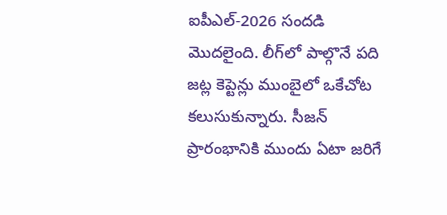ఐపీఎల్-2026 సందడి మొదలైంది. లీగ్‌లో పాల్గొనే పది జట్ల కెప్టెన్లు ముంబైలో ఒకేచోట కలుసుకున్నారు. సీజన్ ప్రారంభానికి ముందు ఏటా జరిగే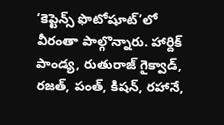‘కెప్టెన్స్ ఫొటోషూట్’లో వీరంతా పాల్గొన్నారు. హార్దిక్ పాండ్య, రుతురాజ్ గైక్వాడ్, రజత్, పంత్‌, కిషన్, రహానే,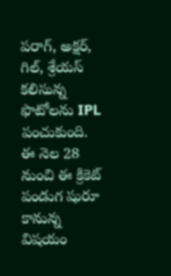పరాగ్, అక్షర్, గిల్, శ్రేయస్ కలిసున్న ఫొటోలను IPL పంచుకుంది. ఈ నెల 28 నుంచి ఈ క్రికెట్ పండుగ షురూ కానున్న విషయం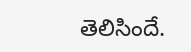తెలిసిందే.